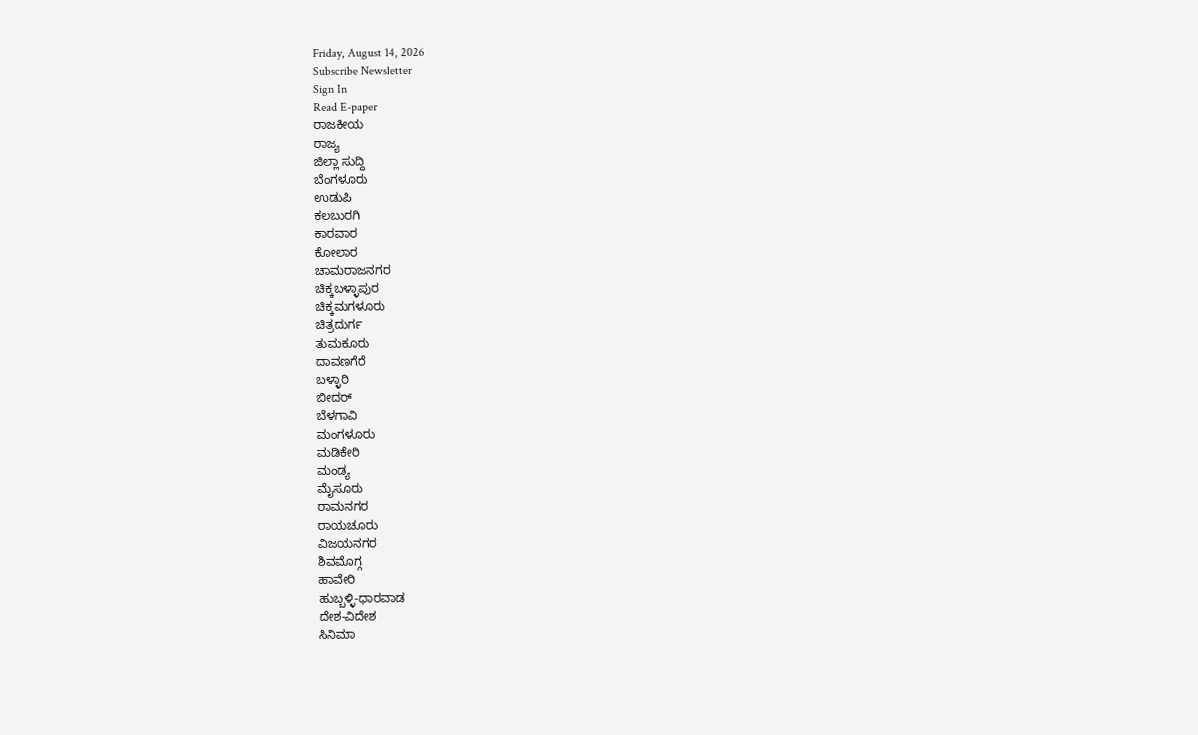Friday, August 14, 2026
Subscribe Newsletter
Sign In
Read E-paper
ರಾಜಕೀಯ
ರಾಜ್ಯ
ಜಿಲ್ಲಾ ಸುದ್ದಿ
ಬೆಂಗಳೂರು
ಉಡುಪಿ
ಕಲಬುರಗಿ
ಕಾರವಾರ
ಕೋಲಾರ
ಚಾಮರಾಜನಗರ
ಚಿಕ್ಕಬಳ್ಳಾಪುರ
ಚಿಕ್ಕಮಗಳೂರು
ಚಿತ್ರದುರ್ಗ
ತುಮಕೂರು
ದಾವಣಗೆರೆ
ಬಳ್ಳಾರಿ
ಬೀದರ್
ಬೆಳಗಾವಿ
ಮಂಗಳೂರು
ಮಡಿಕೇರಿ
ಮಂಡ್ಯ
ಮೈಸೂರು
ರಾಮನಗರ
ರಾಯಚೂರು
ವಿಜಯನಗರ
ಶಿವಮೊಗ್ಗ
ಹಾವೇರಿ
ಹುಬ್ಬಳ್ಳಿ-ಧಾರವಾಡ
ದೇಶ-ವಿದೇಶ
ಸಿನಿಮಾ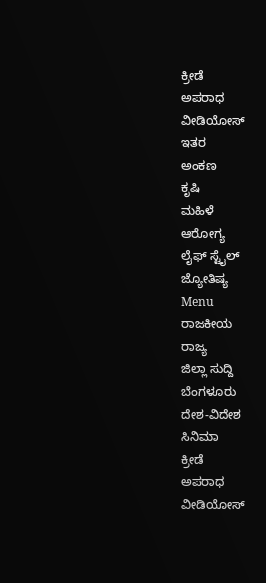ಕ್ರೀಡೆ
ಅಪರಾಧ
ವೀಡಿಯೋಸ್
ಇತರ
ಅಂಕಣ
ಕೃಷಿ
ಮಹಿಳೆ
ಆರೋಗ್ಯ
ಲೈಫ್ ಸ್ಟೈಲ್
ಜ್ಯೋತಿಷ್ಯ
Menu
ರಾಜಕೀಯ
ರಾಜ್ಯ
ಜಿಲ್ಲಾ ಸುದ್ದಿ
ಬೆಂಗಳೂರು
ದೇಶ-ವಿದೇಶ
ಸಿನಿಮಾ
ಕ್ರೀಡೆ
ಅಪರಾಧ
ವೀಡಿಯೋಸ್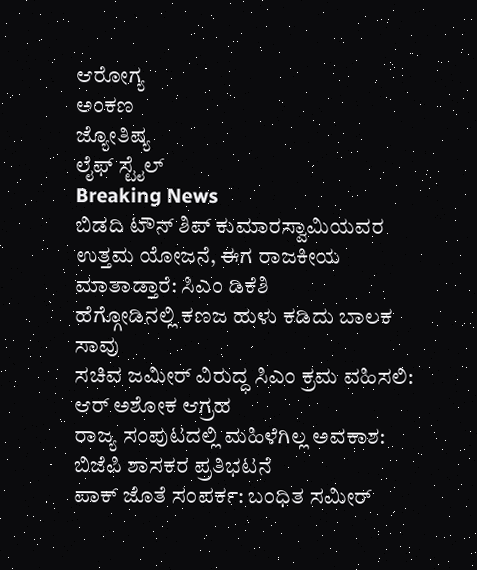ಆರೋಗ್ಯ
ಅಂಕಣ
ಜ್ಯೋತಿಷ್ಯ
ಲೈಫ್ ಸ್ಟೈಲ್
Breaking News
ಬಿಡದಿ ಟೌನ್ ಶಿಪ್ ಕುಮಾರಸ್ವಾಮಿಯವರ ಉತ್ತಮ ಯೋಜನೆ, ಈಗ ರಾಜಕೀಯ ಮಾತಾಡ್ತಾರೆ: ಸಿಎಂ ಡಿಕೆಶಿ
ಹೆಗ್ಗೋಡಿನಲ್ಲಿ ಕಣಜ ಹುಳು ಕಡಿದು ಬಾಲಕ ಸಾವು
ಸಚಿವ ಜಮೀರ್ ವಿರುದ್ಧ ಸಿಎಂ ಕ್ರಮ ವಹಿಸಲಿ: ಆರ್ ಅಶೋಕ ಆಗ್ರಹ
ರಾಜ್ಯ ಸಂಪುಟದಲ್ಲಿ ಮಹಿಳೆಗಿಲ್ಲ ಅವಕಾಶ: ಬಿಜೆಪಿ ಶಾಸಕರ ಪ್ರತಿಭಟನೆ
ಪಾಕ್ ಜೊತೆ ಸಂಪರ್ಕ: ಬಂಧಿತ ಸಮೀರ್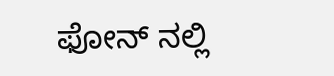ಫೋನ್ ನಲ್ಲಿ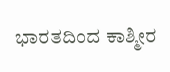ಭಾರತದಿಂದ ಕಾಶ್ಮೀರ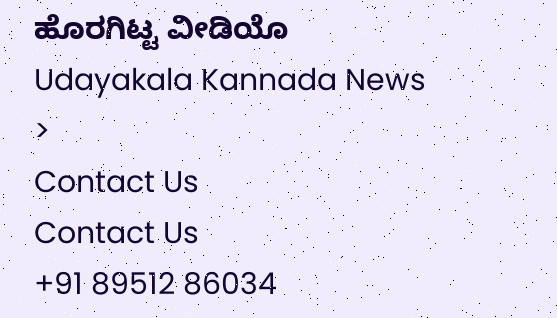ಹೊರಗಿಟ್ಟ ವೀಡಿಯೊ
Udayakala Kannada News
>
Contact Us
Contact Us
+91 89512 86034